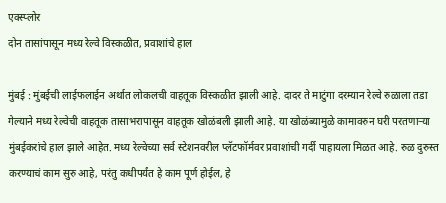एक्स्प्लोर
दोन तासांपासून मध्य रेल्वे विस्कळीत, प्रवाशांचे हाल

मुंबई : मुंबईची लाईफलाईन अर्थात लोकलची वाहतूक विस्कळीत झाली आहे. दादर ते माटुंगा दरम्यान रेल्वे रुळाला तडा गेल्याने मध्य रेल्वेची वाहतूक तासाभरापासून वाहतूक खोळंबली झाली आहे. या खोळंब्यामुळे कामावरुन घरी परतणाऱ्या मुंबईकरांचे हाल झाले आहेत. मध्य रेल्वेच्या सर्व स्टेशनवरील प्लॅटफॉर्मवर प्रवाशांची गर्दी पाहायला मिळत आहे. रुळ दुरुस्त करण्याचं काम सुरु आहे, परंतु कधीपर्यंत हे काम पूर्ण होईल, हे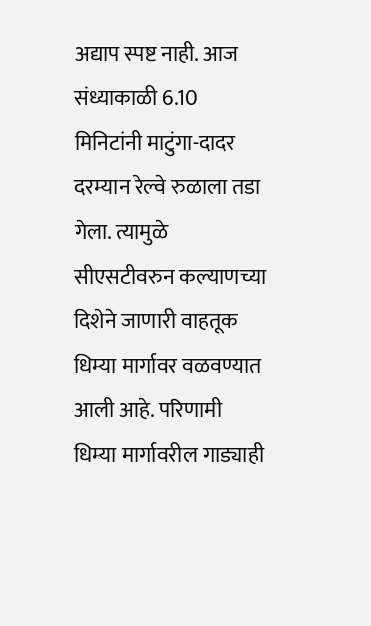अद्याप स्पष्ट नाही. आज संध्याकाळी 6.10 मिनिटांनी माटुंगा-दादर दरम्यान रेल्वे रुळाला तडा गेला. त्यामुळे सीएसटीवरुन कल्याणच्या दिशेने जाणारी वाहतूक धिम्या मार्गावर वळवण्यात आली आहे. परिणामी धिम्या मार्गावरील गाड्याही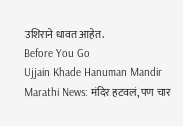उशिराने धावत आहेत.
Before You Go
Ujjain Khade Hanuman Mandir Marathi News: मंदिर हटवलं, पण चार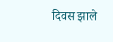दिवस झाले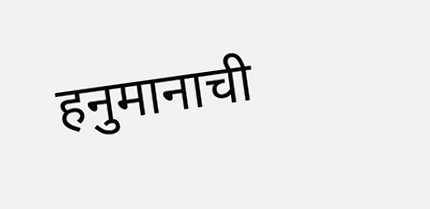हनुमानाची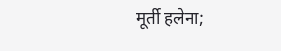मूर्ती हलेना;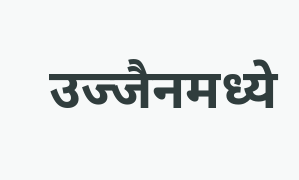उज्जैनमध्ये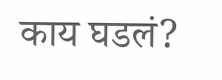काय घडलं?